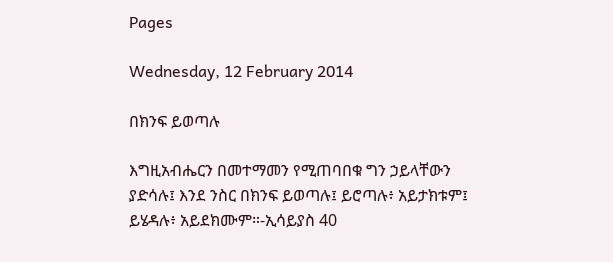Pages

Wednesday, 12 February 2014

በክንፍ ይወጣሉ

እግዚአብሔርን በመተማመን የሚጠባበቁ ግን ኃይላቸውን ያድሳሉ፤ እንደ ንስር በክንፍ ይወጣሉ፤ ይሮጣሉ፥ አይታክቱም፤ ይሄዳሉ፥ አይደክሙም።-ኢሳይያስ 40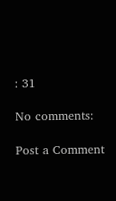: 31

No comments:

Post a Comment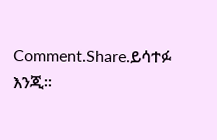Comment.Share.ይሳተፉ እንጂ።